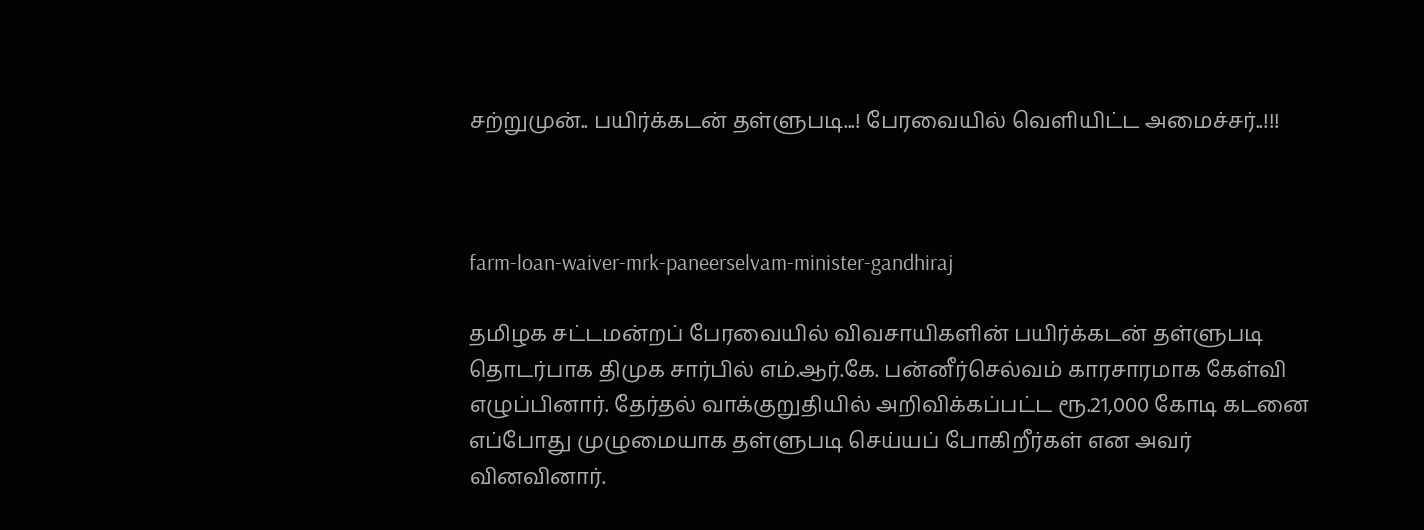சற்றுமுன்.. பயிர்க்கடன் தள்ளுபடி...! பேரவையில் வெளியிட்ட அமைச்சர்..!!!



farm-loan-waiver-mrk-paneerselvam-minister-gandhiraj

தமிழக சட்டமன்றப் பேரவையில் விவசாயிகளின் பயிர்க்கடன் தள்ளுபடி தொடர்பாக திமுக சார்பில் எம்.ஆர்.கே. பன்னீர்செல்வம் காரசாரமாக கேள்வி எழுப்பினார். தேர்தல் வாக்குறுதியில் அறிவிக்கப்பட்ட ரூ.21,000 கோடி கடனை எப்போது முழுமையாக தள்ளுபடி செய்யப் போகிறீர்கள் என அவர் வினவினார்.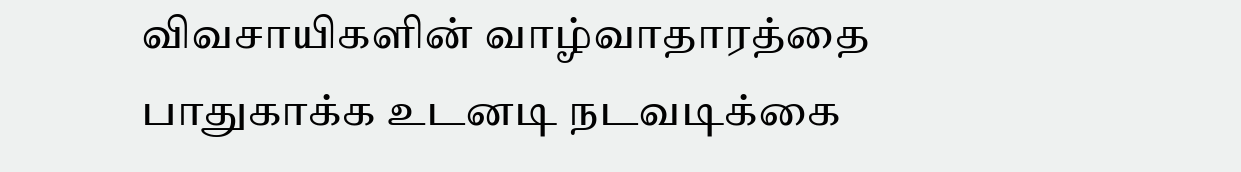விவசாயிகளின் வாழ்வாதாரத்தை பாதுகாக்க உடனடி நடவடிக்கை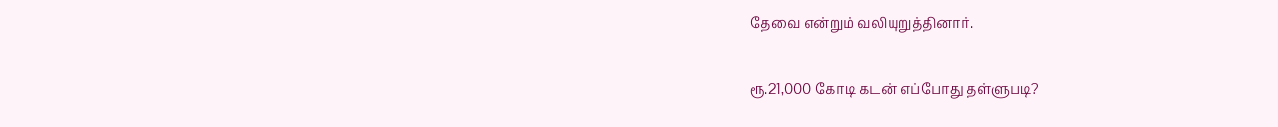தேவை என்றும் வலியுறுத்தினார்.

ரூ.21,000 கோடி கடன் எப்போது தள்ளுபடி?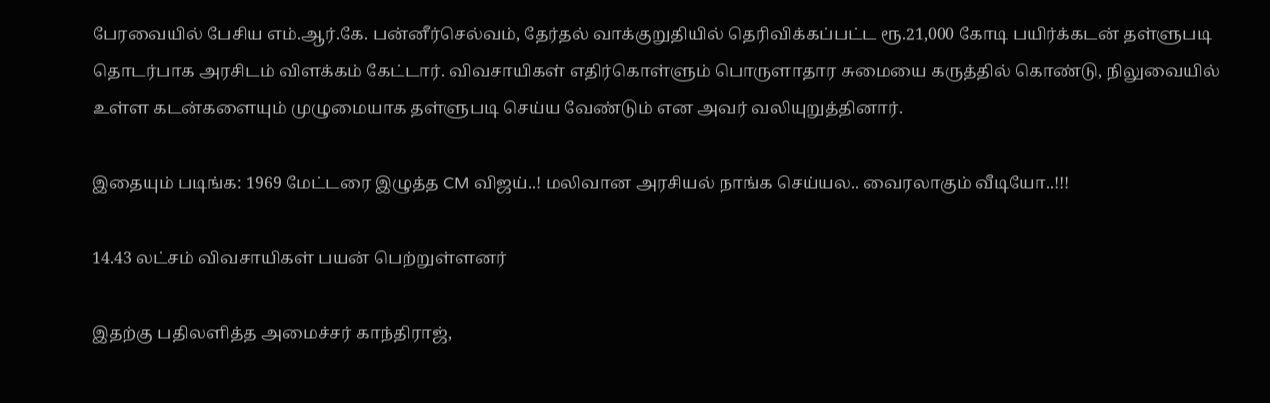பேரவையில் பேசிய எம்.ஆர்.கே. பன்னீர்செல்வம், தேர்தல் வாக்குறுதியில் தெரிவிக்கப்பட்ட ரூ.21,000 கோடி பயிர்க்கடன் தள்ளுபடி தொடர்பாக அரசிடம் விளக்கம் கேட்டார். விவசாயிகள் எதிர்கொள்ளும் பொருளாதார சுமையை கருத்தில் கொண்டு, நிலுவையில் உள்ள கடன்களையும் முழுமையாக தள்ளுபடி செய்ய வேண்டும் என அவர் வலியுறுத்தினார்.

இதையும் படிங்க: 1969 மேட்டரை இழுத்த CM விஜய்..! மலிவான அரசியல் நாங்க செய்யல.. வைரலாகும் வீடியோ..!!!

14.43 லட்சம் விவசாயிகள் பயன் பெற்றுள்ளனர்

இதற்கு பதிலளித்த அமைச்சர் காந்திராஜ்,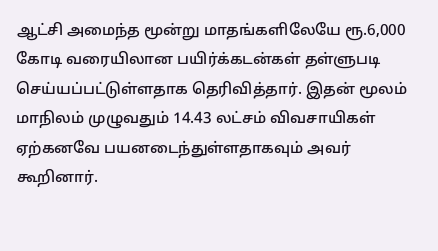ஆட்சி அமைந்த மூன்று மாதங்களிலேயே ரூ.6,000 கோடி வரையிலான பயிர்க்கடன்கள் தள்ளுபடி செய்யப்பட்டுள்ளதாக தெரிவித்தார். இதன் மூலம் மாநிலம் முழுவதும் 14.43 லட்சம் விவசாயிகள் ஏற்கனவே பயனடைந்துள்ளதாகவும் அவர் கூறினார்.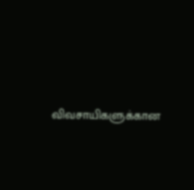விவசாயிகளுக்கான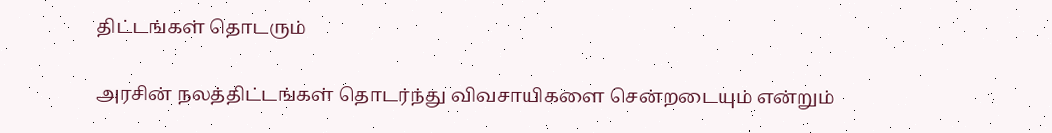திட்டங்கள் தொடரும்

அரசின் நலத்திட்டங்கள் தொடர்ந்து விவசாயிகளை சென்றடையும் என்றும்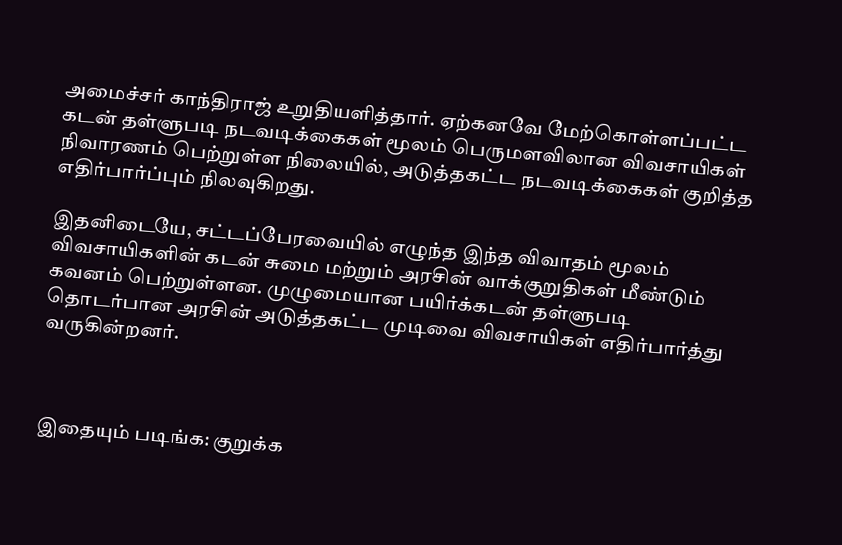அமைச்சர் காந்திராஜ் உறுதியளித்தார். ஏற்கனவே மேற்கொள்ளப்பட்ட கடன் தள்ளுபடி நடவடிக்கைகள் மூலம் பெருமளவிலான விவசாயிகள் நிவாரணம் பெற்றுள்ள நிலையில், அடுத்தகட்ட நடவடிக்கைகள் குறித்த எதிர்பார்ப்பும் நிலவுகிறது.

இதனிடையே, சட்டப்பேரவையில் எழுந்த இந்த விவாதம் மூலம் விவசாயிகளின் கடன் சுமை மற்றும் அரசின் வாக்குறுதிகள் மீண்டும் கவனம் பெற்றுள்ளன. முழுமையான பயிர்க்கடன் தள்ளுபடி தொடர்பான அரசின் அடுத்தகட்ட முடிவை விவசாயிகள் எதிர்பார்த்து வருகின்றனர்.



இதையும் படிங்க: குறுக்க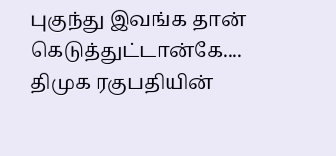புகுந்து இவங்க தான் கெடுத்துட்டான்கே.... திமுக ரகுபதியின்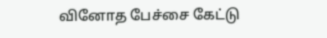வினோத பேச்சை கேட்டு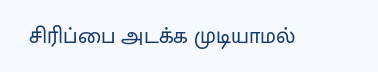சிரிப்பை அடக்க முடியாமல்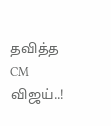தவித்த CM விஜய்..!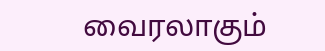வைரலாகும்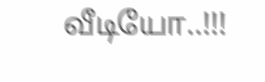வீடியோ..!!!